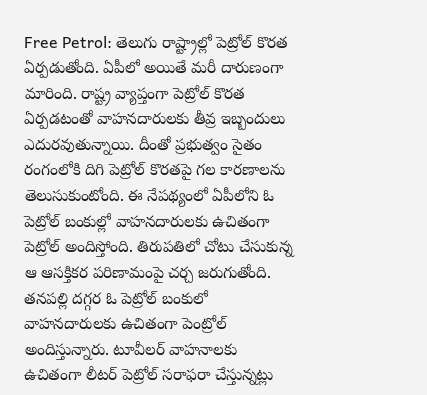Free Petrol: తెలుగు రాష్ట్రాల్లో పెట్రోల్ కొరత ఏర్పడుతోంది. ఏపీలో అయితే మరీ దారుణంగా మారింది. రాష్ట్ర వ్యాప్తంగా పెట్రోల్ కొరత ఏర్పడటంతో వాహనదారులకు తీవ్ర ఇబ్బందులు ఎదురవుతున్నాయి. దీంతో ప్రభుత్వం సైతం రంగంలోకి దిగి పెట్రోల్ కొరతపై గల కారణాలను తెలుసుకుంటోంది. ఈ నేపథ్యంలో ఏపీలోని ఓ పెట్రోల్ బంకుల్లో వాహనదారులకు ఉచితంగా పెట్రోల్ అందిస్తోంది. తిరుపతిలో చోటు చేసుకున్న ఆ ఆసక్తికర పరిణామంపై చర్చ జరుగుతోంది. తనపల్లి దగ్గర ఓ పెట్రోల్ బంకులో వాహనదారులకు ఉచితంగా పెంట్రోల్ అందిస్తున్నారు. టూవీలర్ వాహనాలకు ఉచితంగా లీటర్ పెట్రోల్ సరాఫరా చేస్తున్నట్లు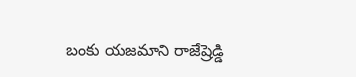బంకు యజమాని రాజేష్రెడ్డి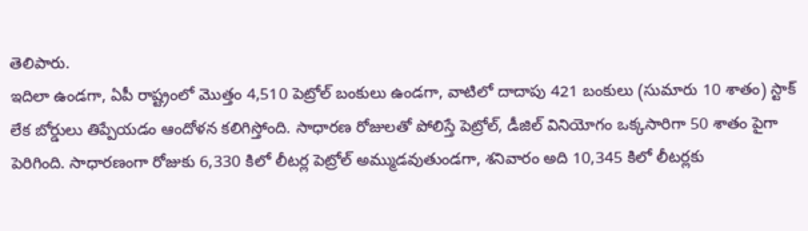తెలిపారు.
ఇదిలా ఉండగా, ఏపీ రాష్ట్రంలో మొత్తం 4,510 పెట్రోల్ బంకులు ఉండగా, వాటిలో దాదాపు 421 బంకులు (సుమారు 10 శాతం) స్టాక్ లేక బోర్డులు తిప్పేయడం ఆందోళన కలిగిస్తోంది. సాధారణ రోజులతో పోలిస్తే పెట్రోల్, డీజిల్ వినియోగం ఒక్కసారిగా 50 శాతం పైగా పెరిగింది. సాధారణంగా రోజుకు 6,330 కిలో లీటర్ల పెట్రోల్ అమ్ముడవుతుండగా, శనివారం అది 10,345 కిలో లీటర్లకు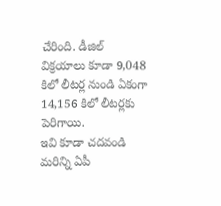చేరింది. డీజిల్ విక్రయాలు కూడా 9,048 కిలో లీటర్ల నుండి ఏకంగా 14,156 కిలో లీటర్లకు పెరిగాయి.
ఇవి కూడా చదవండి
మరిన్ని ఏపీ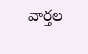వార్తల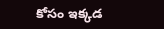కోసం ఇక్కడ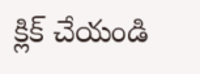క్లిక్ చేయండి